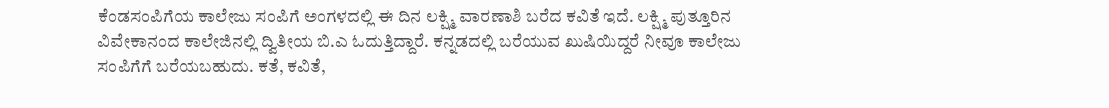ಕೆಂಡಸಂಪಿಗೆಯ ಕಾಲೇಜು ಸಂಪಿಗೆ ಅಂಗಳದಲ್ಲಿ ಈ ದಿನ ಲಕ್ಷ್ಮಿ ವಾರಣಾಶಿ ಬರೆದ ಕವಿತೆ ಇದೆ. ಲಕ್ಷ್ಮಿ ಪುತ್ತೂರಿನ ವಿವೇಕಾನಂದ ಕಾಲೇಜಿನಲ್ಲಿ ದ್ವಿತೀಯ ಬಿ.ಎ ಓದುತ್ತಿದ್ದಾರೆ. ಕನ್ನಡದಲ್ಲಿ ಬರೆಯುವ ಖುಷಿಯಿದ್ದರೆ ನೀವೂ ಕಾಲೇಜು ಸಂಪಿಗೆಗೆ ಬರೆಯಬಹುದು. ಕತೆ, ಕವಿತೆ,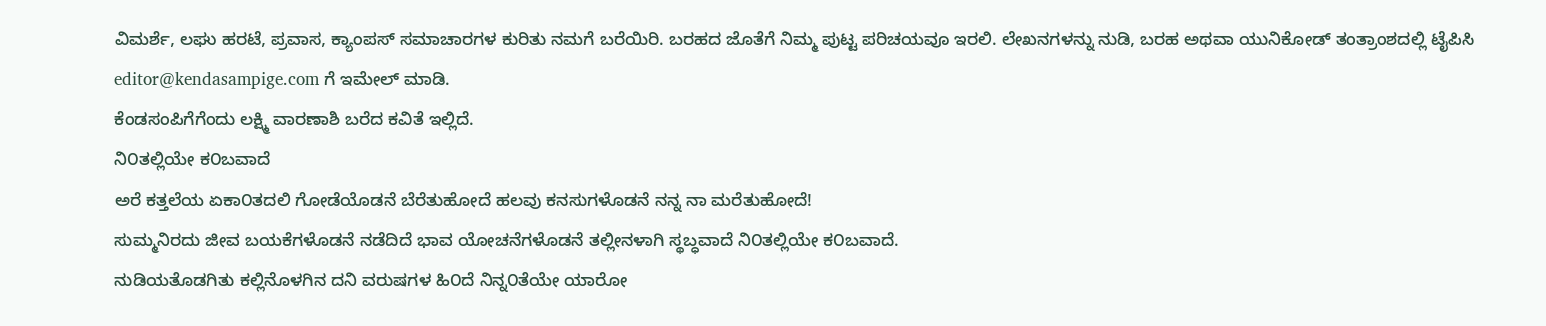ವಿಮರ್ಶೆ, ಲಘು ಹರಟೆ, ಪ್ರವಾಸ, ಕ್ಯಾಂಪಸ್ ಸಮಾಚಾರಗಳ ಕುರಿತು ನಮಗೆ ಬರೆಯಿರಿ. ಬರಹದ ಜೊತೆಗೆ ನಿಮ್ಮ ಪುಟ್ಟ ಪರಿಚಯವೂ ಇರಲಿ. ಲೇಖನಗಳನ್ನು ನುಡಿ, ಬರಹ ಅಥವಾ ಯುನಿಕೋಡ್ ತಂತ್ರಾಂಶದಲ್ಲಿ ಟೈಪಿಸಿ editor@kendasampige.com ಗೆ ಇಮೇಲ್ ಮಾಡಿ.
ಕೆಂಡಸಂಪಿಗೆಗೆಂದು ಲಕ್ಷ್ಮಿ ವಾರಣಾಶಿ ಬರೆದ ಕವಿತೆ ಇಲ್ಲಿದೆ.
ನಿ೦ತಲ್ಲಿಯೇ ಕ೦ಬವಾದೆ
ಅರೆ ಕತ್ತಲೆಯ ಏಕಾ೦ತದಲಿ ಗೋಡೆಯೊಡನೆ ಬೆರೆತುಹೋದೆ ಹಲವು ಕನಸುಗಳೊಡನೆ ನನ್ನ ನಾ ಮರೆತುಹೋದೆ!
ಸುಮ್ಮನಿರದು ಜೀವ ಬಯಕೆಗಳೊಡನೆ ನಡೆದಿದೆ ಭಾವ ಯೋಚನೆಗಳೊಡನೆ ತಲ್ಲೀನಳಾಗಿ ಸ್ಥಬ್ಧವಾದೆ ನಿ೦ತಲ್ಲಿಯೇ ಕ೦ಬವಾದೆ.
ನುಡಿಯತೊಡಗಿತು ಕಲ್ಲಿನೊಳಗಿನ ದನಿ ವರುಷಗಳ ಹಿ೦ದೆ ನಿನ್ನ೦ತೆಯೇ ಯಾರೋ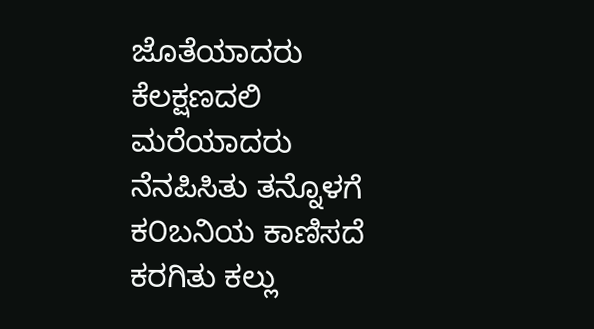ಜೊತೆಯಾದರು ಕೆಲಕ್ಷಣದಲಿ ಮರೆಯಾದರು ನೆನಪಿಸಿತು ತನ್ನೊಳಗೆ ಕ೦ಬನಿಯ ಕಾಣಿಸದೆ ಕರಗಿತು ಕಲ್ಲು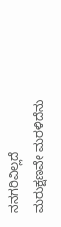ನನಗರಿವಿಲ್ಲದೆ ಮರುಕ್ಷಣವೇ ಮರಳಿದೆನು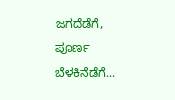ಜಗದೆಡೆಗೆ, ಪೂರ್ಣ ಬೆಳಕಿನೆಡೆಗೆ...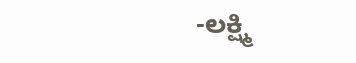-ಲಕ್ಷ್ಮಿ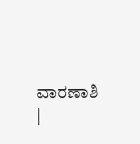ವಾರಣಾಶಿ
|